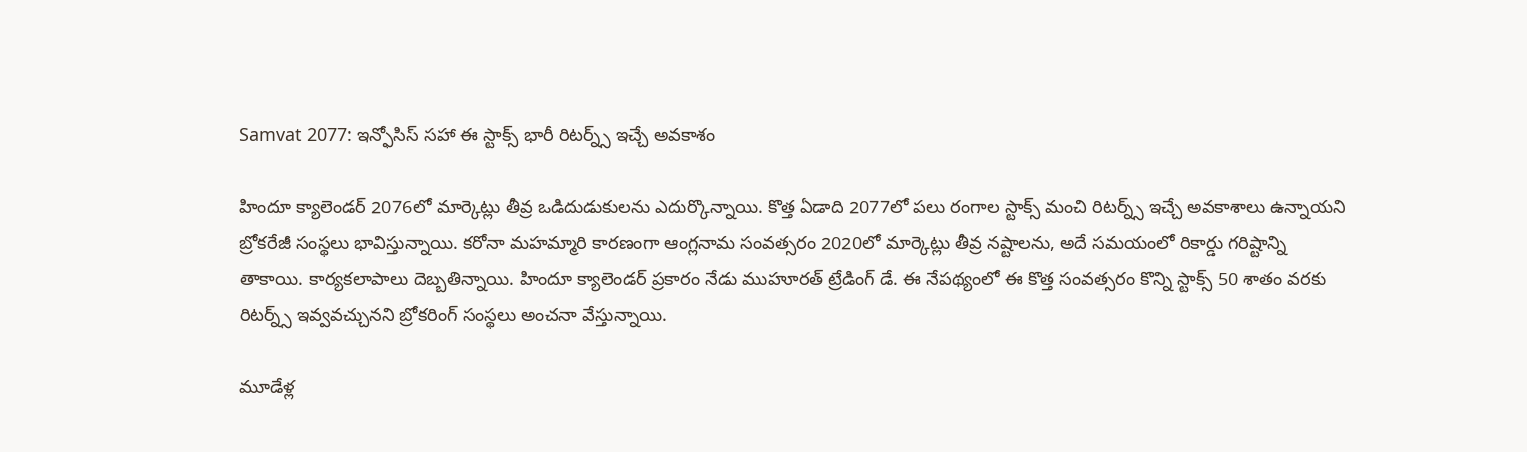Samvat 2077: ఇన్ఫోసిస్ సహా ఈ స్టాక్స్ భారీ రిటర్న్స్ ఇచ్చే అవకాశం

హిందూ క్యాలెండర్ 2076లో మార్కెట్లు తీవ్ర ఒడిదుడుకులను ఎదుర్కొన్నాయి. కొత్త ఏడాది 2077లో పలు రంగాల స్టాక్స్ మంచి రిటర్న్స్ ఇచ్చే అవకాశాలు ఉన్నాయని బ్రోకరేజీ సంస్థలు భావిస్తున్నాయి. కరోనా మహమ్మారి కారణంగా ఆంగ్లనామ సంవత్సరం 2020లో మార్కెట్లు తీవ్ర నష్టాలను, అదే సమయంలో రికార్డు గరిష్టాన్ని తాకాయి. కార్యకలాపాలు దెబ్బతిన్నాయి. హిందూ క్యాలెండర్ ప్రకారం నేడు ముహూరత్ ట్రేడింగ్ డే. ఈ నేపథ్యంలో ఈ కొత్త సంవత్సరం కొన్ని స్టాక్స్ 50 శాతం వరకు రిటర్న్స్ ఇవ్వవచ్చునని బ్రోకరింగ్ సంస్థలు అంచనా వేస్తున్నాయి.

మూడేళ్ల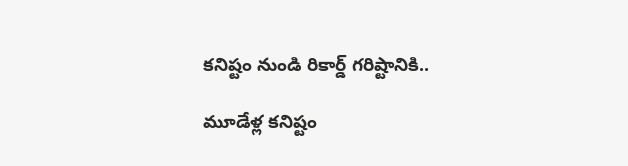కనిష్టం నుండి రికార్డ్ గరిష్టానికి..

మూడేళ్ల కనిష్టం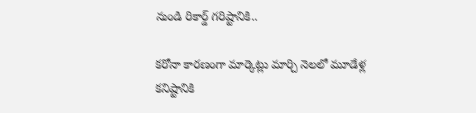నుండి రికార్డ్ గరిష్టానికి..

కరోనా కారణంగా మార్కెట్లు మార్చి నెలలో మూడేళ్ల కనిష్టానికి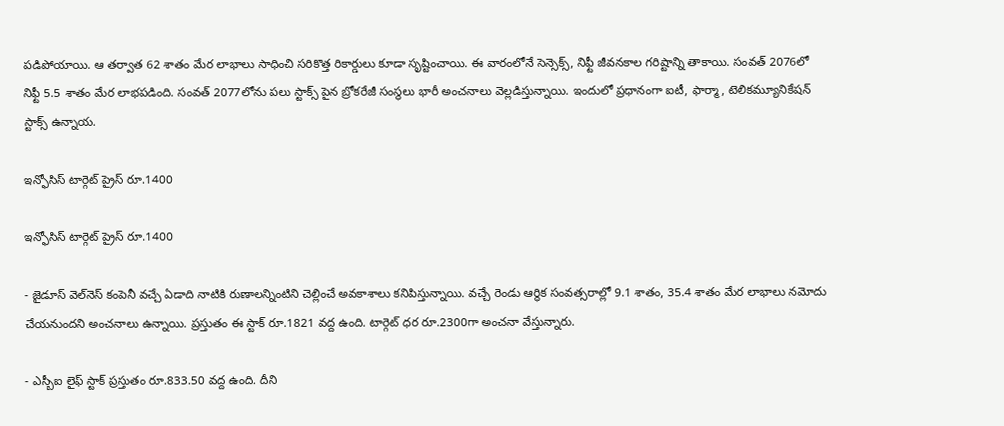పడిపోయాయి. ఆ తర్వాత 62 శాతం మేర లాభాలు సాధించి సరికొత్త రికార్డులు కూడా సృష్టించాయి. ఈ వారంలోనే సెన్సెక్స్, నిఫ్టీ జీవనకాల గరిష్టాన్ని తాకాయి. సంవత్ 2076లో నిఫ్టీ 5.5 శాతం మేర లాభపడింది. సంవత్ 2077లోను పలు స్టాక్స్ పైన బ్రోకరేజీ సంస్థలు భారీ అంచనాలు వెల్లడిస్తున్నాయి. ఇందులో ప్రధానంగా ఐటీ, ఫార్మా, టెలికమ్యూనికేషన్ స్టాక్స్ ఉన్నాయ.

ఇన్ఫోసిస్ టార్గెట్ ప్రైస్ రూ.1400

ఇన్ఫోసిస్ టార్గెట్ ప్రైస్ రూ.1400

- జైడూస్ వెల్‌నెస్ కంపెనీ వచ్చే ఏడాది నాటికి రుణాలన్నింటిని చెల్లించే అవకాశాలు కనిపిస్తున్నాయి. వచ్చే రెండు ఆర్థిక సంవత్సరాల్లో 9.1 శాతం, 35.4 శాతం మేర లాభాలు నమోదు చేయనుందని అంచనాలు ఉన్నాయి. ప్రస్తుతం ఈ స్టాక్ రూ.1821 వద్ద ఉంది. టార్గెట్ ధర రూ.2300గా అంచనా వేస్తున్నారు.

- ఎస్బీఐ లైఫ్ స్టాక్ ప్రస్తుతం రూ.833.50 వద్ద ఉంది. దీని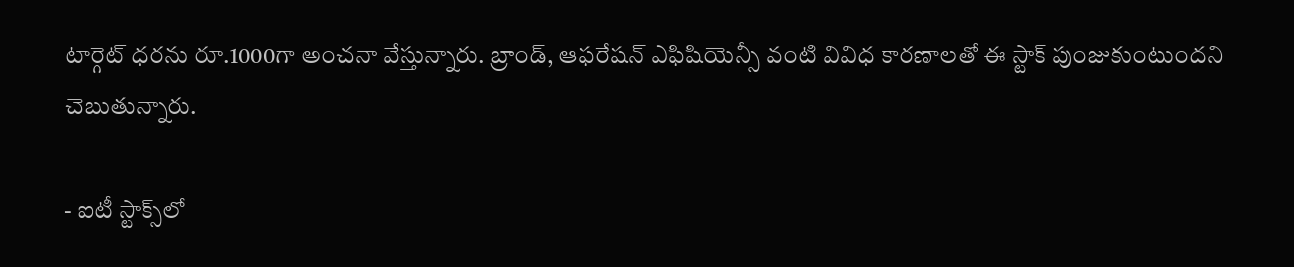టార్గెట్ ధరను రూ.1000గా అంచనా వేస్తున్నారు. బ్రాండ్, ఆఫరేషన్ ఎఫిషియెన్సీ వంటి వివిధ కారణాలతో ఈ స్టాక్ పుంజుకుంటుందని చెబుతున్నారు.

- ఐటీ స్టాక్స్‌లో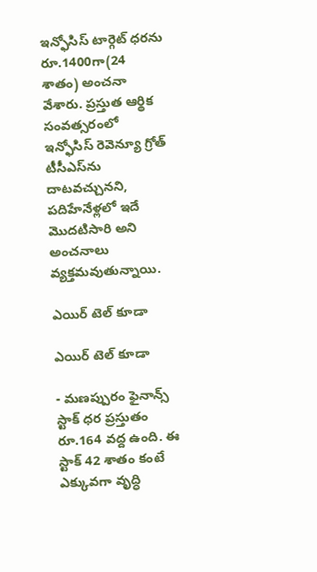ఇన్ఫోసిస్ టార్గెట్ ధరను రూ.1400గా(24 శాతం) అంచనా వేశారు. ప్రస్తుత ఆర్థిక సంవత్సరంలో ఇన్ఫోసిస్ రెవెన్యూ గ్రోత్ టీసీఎస్‌ను దాటవచ్చునని, పదిహేనేళ్లలో ఇదే మొదటిసారి అని అంచనాలు వ్యక్తమవుతున్నాయి.

ఎయిర్ టెల్ కూడా

ఎయిర్ టెల్ కూడా

- మణప్పురం ఫైనాన్స్ స్టాక్ ధర ప్రస్తుతం రూ.164 వద్ద ఉంది. ఈ స్టాక్ 42 శాతం కంటే ఎక్కువగా వృద్ధి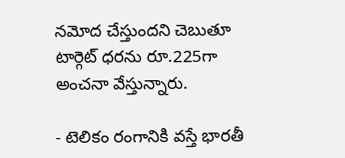నమోద చేస్తుందని చెబుతూ టార్గెట్ ధరను రూ.225గా అంచనా వేస్తున్నారు.

- టెలికం రంగానికి వస్తే భారతీ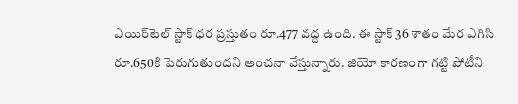ఎయిర్‌టెల్ స్టాక్ ధర ప్రస్తుతం రూ.477 వద్ద ఉంది. ఈ స్టాక్ 36 శాతం మేర ఎగిసి రూ.650కి పెరుగుతుందని అంచనా వేస్తున్నారు. జియో కారణంగా గట్టి పోటీని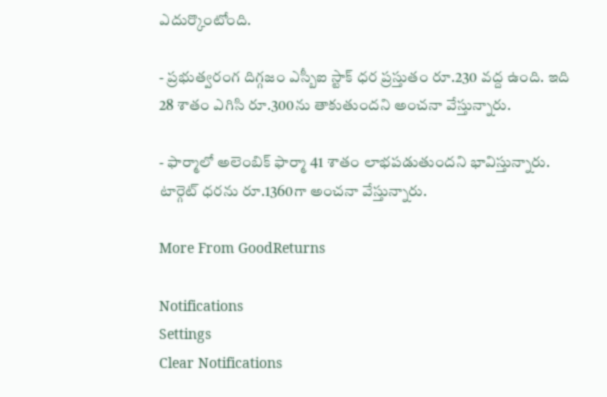ఎదుర్కొంటోంది.

- ప్రభుత్వరంగ దిగ్గజం ఎస్బీఐ స్టాక్ ధర ప్రస్తుతం రూ.230 వద్ద ఉంది. ఇది 28 శాతం ఎగిసి రూ.300ను తాకుతుందని అంచనా వేస్తున్నారు.

- ఫార్మాలో అలెంబిక్ ఫార్మా 41 శాతం లాభపడుతుందని భావిస్తున్నారు. టార్గెట్ ధరను రూ.1360గా అంచనా వేస్తున్నారు.

More From GoodReturns

Notifications
Settings
Clear Notifications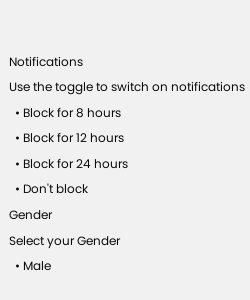Notifications
Use the toggle to switch on notifications
  • Block for 8 hours
  • Block for 12 hours
  • Block for 24 hours
  • Don't block
Gender
Select your Gender
  • Male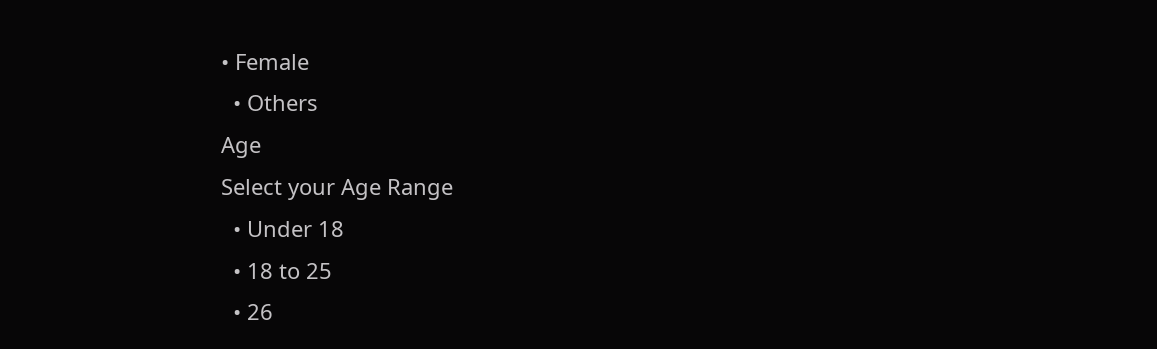• Female
  • Others
Age
Select your Age Range
  • Under 18
  • 18 to 25
  • 26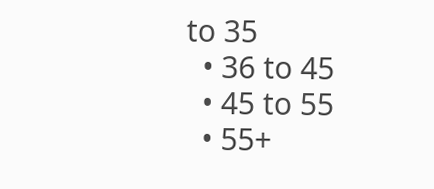to 35
  • 36 to 45
  • 45 to 55
  • 55+